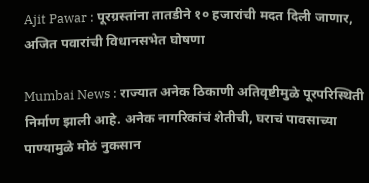Ajit Pawar : पूरग्रस्तांना तातडीने १० हजारांची मदत दिली जाणार, अजित पवारांची विधानसभेत घोषणा

Mumbai News : राज्यात अनेक ठिकाणी अतिवृष्टीमुळे पूरपरिस्थिती निर्माण झाली आहे. अनेक नागरिकांचं शेतीची, घराचं पावसाच्या पाण्यामुळे मोठं नुकसान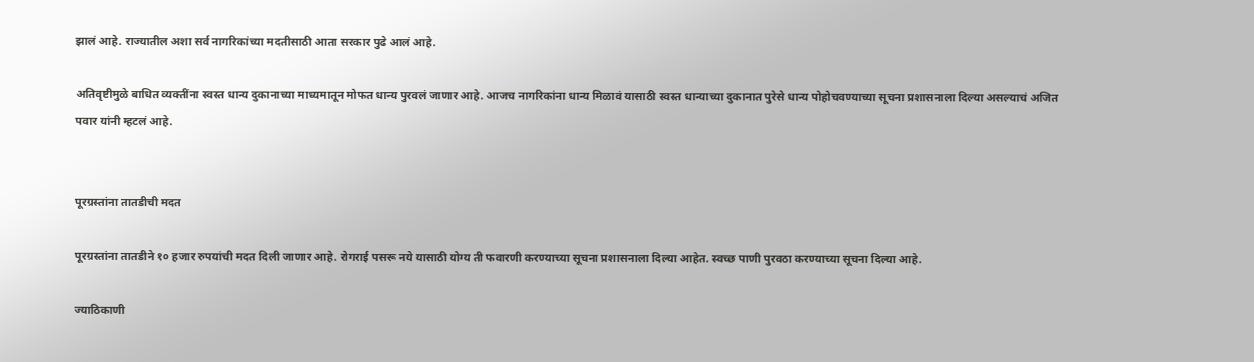झालं आहे. राज्यातील अशा सर्व नागरिकांच्या मदतीसाठी आता सरकार पुढे आलं आहे.

अतिवृष्टीमुळे बाधित व्यक्तींना स्वस्त धान्य दुकानाच्या माध्यमातून मोफत धान्य पुरवलं जाणार आहे. आजच नागरिकांना धान्य मिळावं यासाठी स्वस्त धान्याच्या दुकानात पुरेसे धान्य पोहोचवण्याच्या सूचना प्रशासनाला दिल्या असल्याचं अजित पवार यांनी म्हटलं आहे.


पूरग्रस्तांना तातडीची मदत

पूरग्रस्तांना तातडीने १० हजार रुपयांची मदत दिली जाणार आहे. रोगराई पसरू नये यासाठी योग्य ती फवारणी करण्याच्या सूचना प्रशासनाला दिल्या आहेत. स्वच्छ पाणी पुरवठा करण्याच्या सूचना दिल्या आहे.

ज्याठिकाणी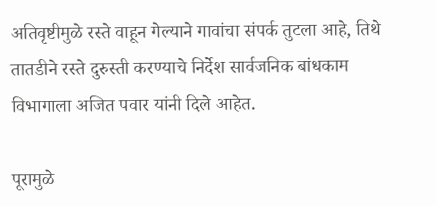अतिवृष्टीमुळे रस्ते वाहून गेल्याने गावांचा संपर्क तुटला आहे, तिथे तातडीने रस्ते दुरुस्ती करण्याचे निर्देश सार्वजनिक बांधकाम विभागाला अजित पवार यांनी दिले आहेत.

पूरामुळे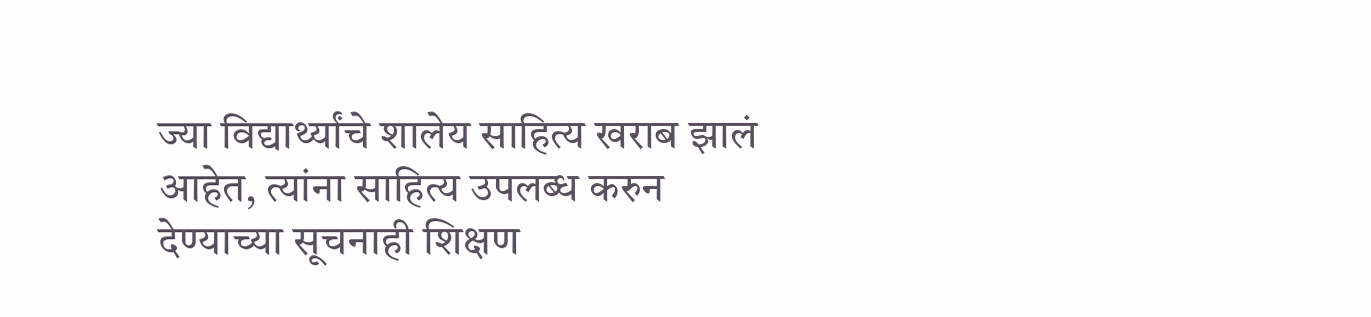ज्या विद्यार्थ्यांचे शालेय साहित्य खराब झालं आहेत, त्यांना साहित्य उपलब्ध करुन देण्याच्या सूचनाही शिक्षण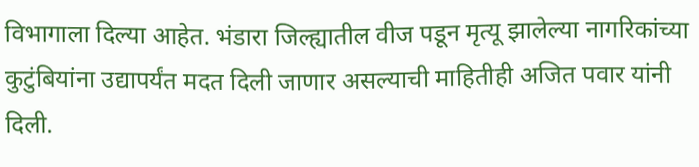विभागाला दिल्या आहेत. भंडारा जिल्ह्यातील वीज पडून मृत्यू झालेल्या नागरिकांच्या कुटुंबियांना उद्यापर्यंत मदत दिली जाणार असल्याची माहितीही अजित पवार यांनी दिली.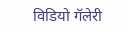विडियो गॅलेरी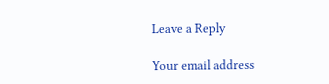Leave a Reply

Your email address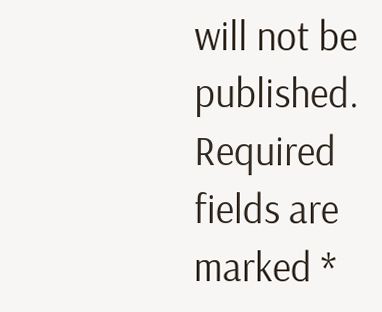will not be published. Required fields are marked *